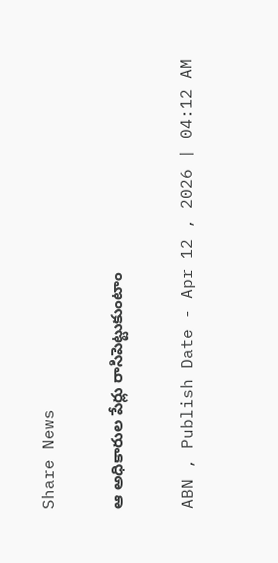Share News

ఆ అధికారుల పేర్లు రాసిపెట్టుకుంటాం

ABN , Publish Date - Apr 12 , 2026 | 04:12 AM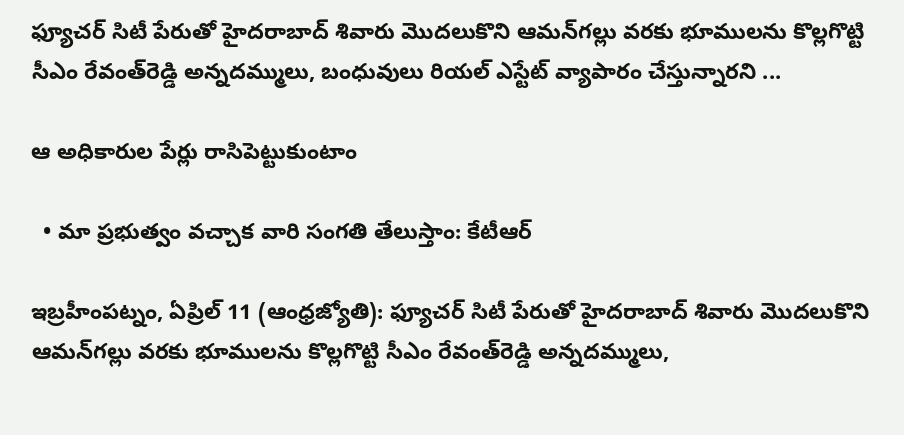ఫ్యూచర్‌ సిటీ పేరుతో హైదరాబాద్‌ శివారు మొదలుకొని ఆమన్‌గల్లు వరకు భూములను కొల్లగొట్టి సీఎం రేవంత్‌రెడ్డి అన్నదమ్ములు, బంధువులు రియల్‌ ఎస్టేట్‌ వ్యాపారం చేస్తున్నారని ...

ఆ అధికారుల పేర్లు రాసిపెట్టుకుంటాం

  • మా ప్రభుత్వం వచ్చాక వారి సంగతి తేలుస్తాం: కేటీఆర్‌

ఇబ్రహీంపట్నం, ఏప్రిల్‌ 11 (ఆంధ్రజ్యోతి): ఫ్యూచర్‌ సిటీ పేరుతో హైదరాబాద్‌ శివారు మొదలుకొని ఆమన్‌గల్లు వరకు భూములను కొల్లగొట్టి సీఎం రేవంత్‌రెడ్డి అన్నదమ్ములు,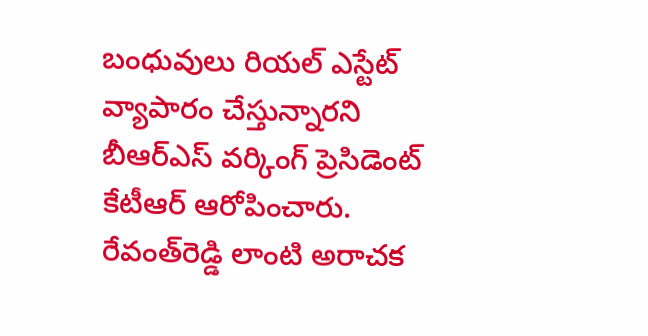బంధువులు రియల్‌ ఎస్టేట్‌ వ్యాపారం చేస్తున్నారని బీఆర్‌ఎస్‌ వర్కింగ్‌ ప్రెసిడెంట్‌ కేటీఆర్‌ ఆరోపించారు. రేవంత్‌రెడ్డి లాంటి అరాచక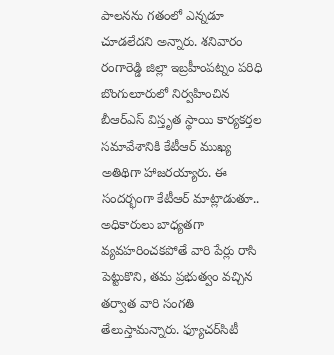పాలనను గతంలో ఎన్నడూ చూడలేదని అన్నారు. శనివారం రంగారెడ్డి జిల్లా ఇబ్రహీంపట్నం పరిధి బొంగులూరులో నిర్వహించిన బీఆర్‌ఎస్‌ విస్తృత స్థాయి కార్యకర్తల సమావేశానికి కేటీఆర్‌ ముఖ్య అతిథిగా హాజరయ్యారు. ఈ సందర్భంగా కేటీఆర్‌ మాట్లాడుతూ.. అధికారులు బాధ్యతగా వ్యవహరించకపోతే వారి పేర్లు రాసి పెట్టుకొని, తమ ప్రభుత్వం వచ్చిన తర్వాత వారి సంగతి తేలుస్తామన్నారు. ఫ్యూచర్‌సిటీ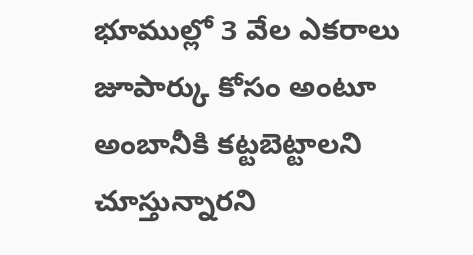భూముల్లో 3 వేల ఎకరాలు జూపార్కు కోసం అంటూ అంబానీకి కట్టబెట్టాలని చూస్తున్నారని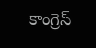కాంగ్రెస్‌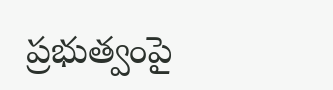ప్రభుత్వంపై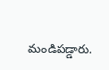మండిపడ్డారు.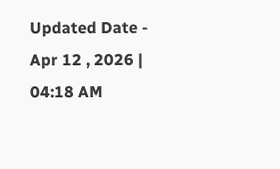Updated Date - Apr 12 , 2026 | 04:18 AM